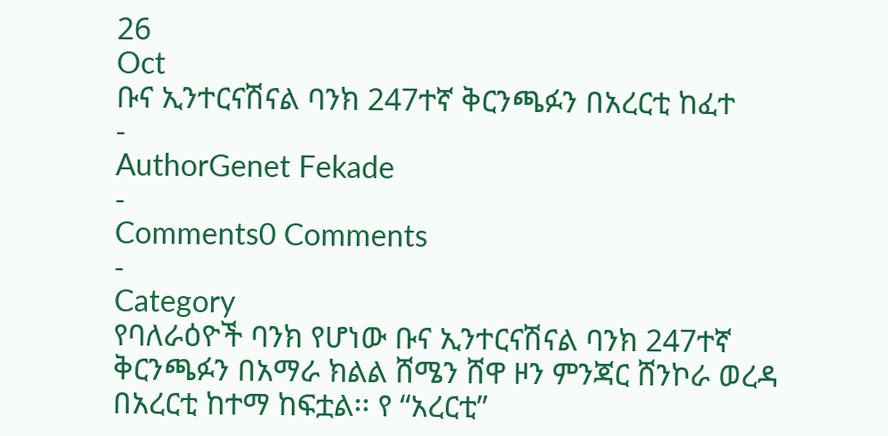26
Oct
ቡና ኢንተርናሽናል ባንክ 247ተኛ ቅርንጫፉን በአረርቲ ከፈተ
-
AuthorGenet Fekade
-
Comments0 Comments
-
Category
የባለራዕዮች ባንክ የሆነው ቡና ኢንተርናሽናል ባንክ 247ተኛ ቅርንጫፉን በአማራ ክልል ሸሜን ሸዋ ዞን ምንጃር ሸንኮራ ወረዳ በአረርቲ ከተማ ከፍቷል፡፡ የ “አረርቲ”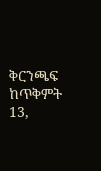ቅርንጫፍ ከጥቅምት 13,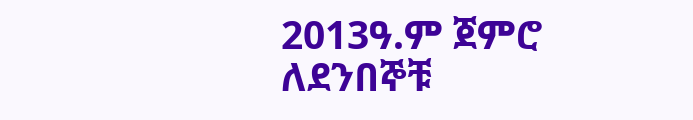2013ዓ.ም ጀምሮ ለደንበኞቹ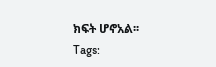ክፍት ሆኖአል፡፡
Tags: